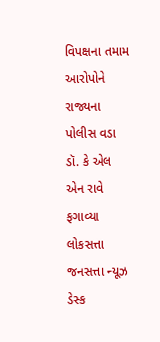વિપક્ષના તમામ આરોપોને રાજ્યના પોલીસ વડા ડૉ. કે એલ એન રાવે ફગાવ્યા
લોકસત્તા જનસત્તા ન્યૂઝ ડેસ્ક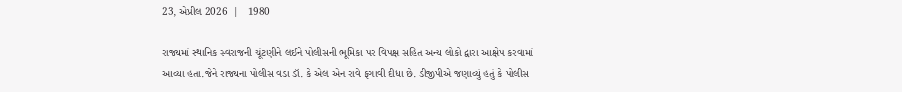23, એપ્રીલ 2026  |   1980

રાજ્યમાં સ્થાનિક સ્વરાજની ચૂંટણીને લઈને પોલીસની ભૂમિકા પર વિપક્ષ સહિત અન્ય લોકો દ્વારા આક્ષેપ કરવામાં આવ્યા હતા.જેને રાજ્યના પોલીસ વડા ડૉ. કે એલ એન રાવે ફગાવી દીધા છે. ડીજીપીએ જણાવ્યું હતું કે પોલીસ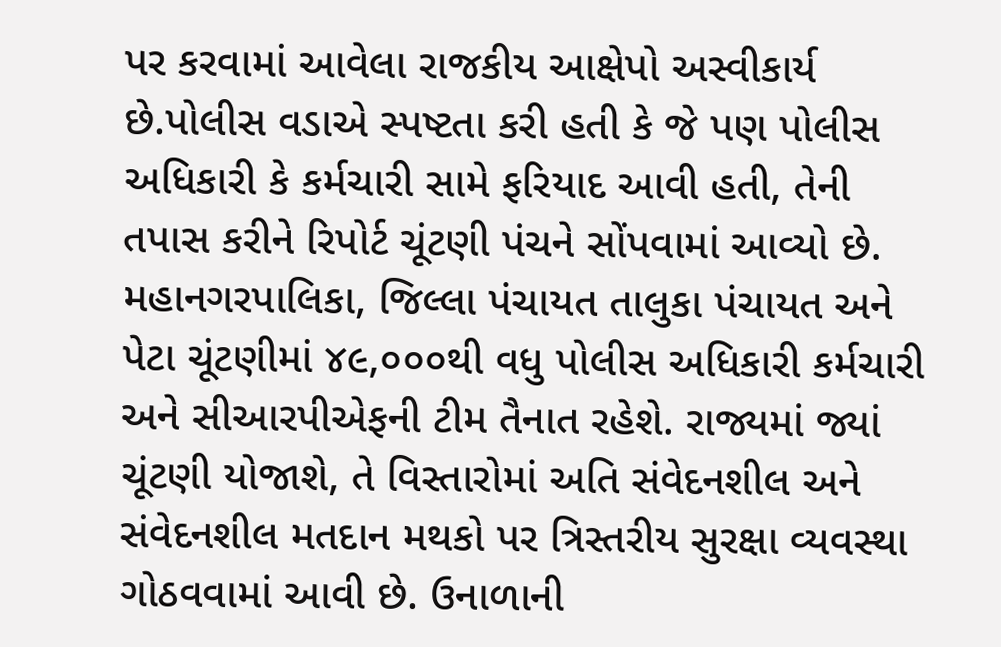પર કરવામાં આવેલા રાજકીય આક્ષેપો અસ્વીકાર્ય છે.પોલીસ વડાએ સ્પષ્ટતા કરી હતી કે જે પણ પોલીસ અધિકારી કે કર્મચારી સામે ફરિયાદ આવી હતી, તેની તપાસ કરીને રિપોર્ટ ચૂંટણી પંચને સોંપવામાં આવ્યો છે. મહાનગરપાલિકા, જિલ્લા પંચાયત તાલુકા પંચાયત અને પેટા ચૂંટણીમાં ૪૯,૦૦૦થી વધુ પોલીસ અધિકારી કર્મચારી અને સીઆરપીએફની ટીમ તૈનાત રહેશે. રાજ્યમાં જ્યાં ચૂંટણી યોજાશે, તે વિસ્તારોમાં અતિ સંવેદનશીલ અને સંવેદનશીલ મતદાન મથકો પર ત્રિસ્તરીય સુરક્ષા વ્યવસ્થા ગોઠવવામાં આવી છે. ઉનાળાની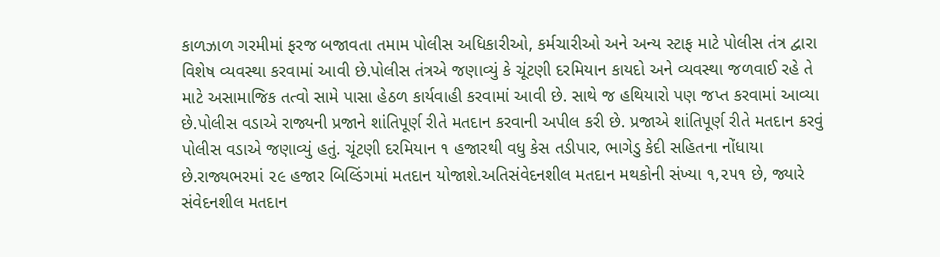કાળઝાળ ગરમીમાં ફરજ બજાવતા તમામ પોલીસ અધિકારીઓ, કર્મચારીઓ અને અન્ય સ્ટાફ માટે પોલીસ તંત્ર દ્વારા વિશેષ વ્યવસ્થા કરવામાં આવી છે.પોલીસ તંત્રએ જણાવ્યું કે ચૂંટણી દરમિયાન કાયદો અને વ્યવસ્થા જળવાઈ રહે તે માટે અસામાજિક તત્વો સામે પાસા હેઠળ કાર્યવાહી કરવામાં આવી છે. સાથે જ હથિયારો પણ જપ્ત કરવામાં આવ્યા છે.પોલીસ વડાએ રાજ્યની પ્રજાને શાંતિપૂર્ણ રીતે મતદાન કરવાની અપીલ કરી છે. પ્રજાએ શાંતિપૂર્ણ રીતે મતદાન કરવું પોલીસ વડાએ જણાવ્યું હતું. ચૂંટણી દરમિયાન ૧ હજારથી વધુ કેસ તડીપાર, ભાગેડુ કેદી સહિતના નોંધાયા છે.રાજ્યભરમાં ૨૯ હજાર બિલ્ડિંગમાં મતદાન યોજાશે.અતિસંવેદનશીલ મતદાન મથકોની સંખ્યા ૧,૨૫૧ છે, જ્યારે સંવેદનશીલ મતદાન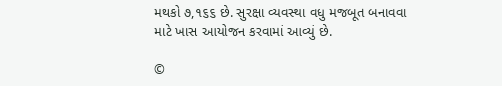મથકો ૭,૧૬૬ છે. સુરક્ષા વ્યવસ્થા વધુ મજબૂત બનાવવા માટે ખાસ આયોજન કરવામાં આવ્યું છે.

©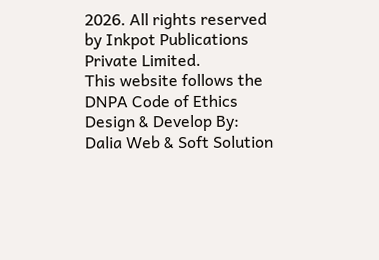2026. All rights reserved by Inkpot Publications Private Limited.
This website follows the DNPA Code of Ethics
Design & Develop By:
Dalia Web & Soft Solution